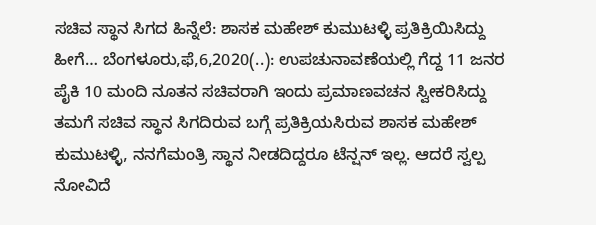ಸಚಿವ ಸ್ಥಾನ ಸಿಗದ ಹಿನ್ನೆಲೆ: ಶಾಸಕ ಮಹೇಶ್ ಕುಮುಟಳ್ಳಿ ಪ್ರತಿಕ್ರಿಯಿಸಿದ್ದು ಹೀಗೆ… ಬೆಂಗಳೂರು,ಫೆ,6,2020(..): ಉಪಚುನಾವಣೆಯಲ್ಲಿ ಗೆದ್ದ 11 ಜನರ ಪೈಕಿ 10 ಮಂದಿ ನೂತನ ಸಚಿವರಾಗಿ ಇಂದು ಪ್ರಮಾಣವಚನ ಸ್ವೀಕರಿಸಿದ್ದು ತಮಗೆ ಸಚಿವ ಸ್ಥಾನ ಸಿಗದಿರುವ ಬಗ್ಗೆ ಪ್ರತಿಕ್ರಿಯಸಿರುವ ಶಾಸಕ ಮಹೇಶ್ ಕುಮುಟಳ್ಳಿ, ನನಗೆಮಂತ್ರಿ ಸ್ಥಾನ ನೀಡದಿದ್ದರೂ ಟೆನ್ಷನ್ ಇಲ್ಲ. ಆದರೆ ಸ್ವಲ್ಪ ನೋವಿದೆ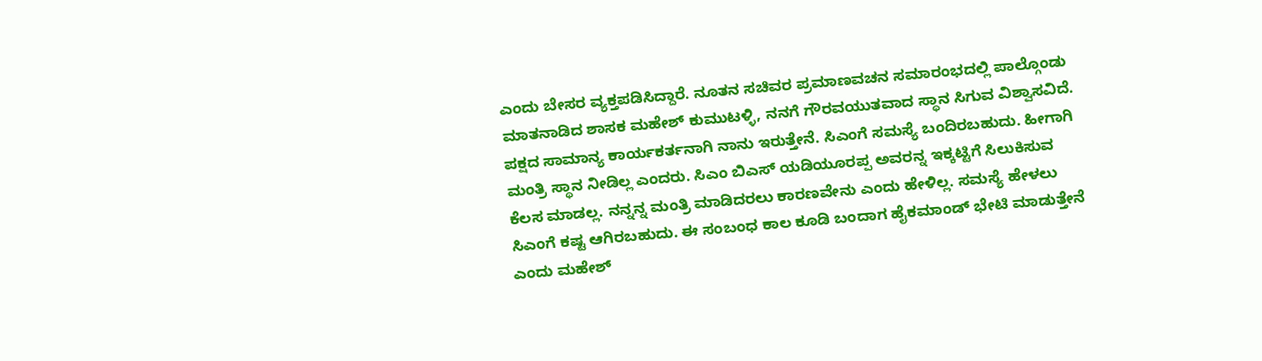ಎಂದು ಬೇಸರ ವ್ಯಕ್ತಪಡಿಸಿದ್ದಾರೆ. ನೂತನ ಸಚಿವರ ಪ್ರಮಾಣವಚನ ಸಮಾರಂಭದಲ್ಲಿ ಪಾಲ್ಗೊಂಡು ಮಾತನಾಡಿದ ಶಾಸಕ ಮಹೇಶ್ ಕುಮುಟಳ್ಳಿ, ನನಗೆ ಗೌರವಯುತವಾದ ಸ್ಥಾನ ಸಿಗುವ ವಿಶ್ವಾಸವಿದೆ. ಪಕ್ಷದ ಸಾಮಾನ್ಯ ಕಾರ್ಯಕರ್ತನಾಗಿ ನಾನು ಇರುತ್ತೇನೆ. ಸಿಎಂಗೆ ಸಮಸ್ಯೆ ಬಂದಿರಬಹುದು. ಹೀಗಾಗಿ ಮಂತ್ರಿ ಸ್ಥಾನ ನೀಡಿಲ್ಲ ಎಂದರು. ಸಿಎಂ ಬಿಎಸ್ ಯಡಿಯೂರಪ್ಪ ಅವರನ್ನ ಇಕ್ಕಟ್ಟಿಗೆ ಸಿಲುಕಿಸುವ ಕೆಲಸ ಮಾಡಲ್ಲ. ನನ್ನನ್ನ ಮಂತ್ರಿ ಮಾಡಿದರಲು ಕಾರಣವೇನು ಎಂದು ಹೇಳಿಲ್ಲ. ಸಮಸ್ಯೆ ಹೇಳಲು ಸಿಎಂಗೆ ಕಷ್ಟ ಆಗಿರಬಹುದು. ಈ ಸಂಬಂಧ ಕಾಲ ಕೂಡಿ ಬಂದಾಗ ಹೈಕಮಾಂಡ್ ಭೇಟಿ ಮಾಡುತ್ತೇನೆ ಎಂದು ಮಹೇಶ್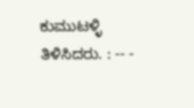ಕುಮುಟಳ್ಳಿ ತಿಳಿಸಿದರು. : -- -